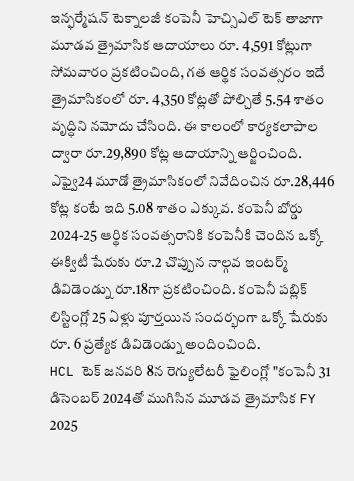ఇన్ఫర్మేషన్ టెక్నాలజీ కంపెనీ హెచ్సిఎల్ టెక్ తాజాగా మూడవ త్రైమాసిక ఆదాయాలు రూ. 4,591 కోట్లుగా సోమవారం ప్రకటించింది, గత ఆర్థిక సంవత్సరం ఇదే త్రైమాసికంలో రూ. 4,350 కోట్లతో పోల్చితే 5.54 శాతం వృద్ధిని నమోదు చేసింది. ఈ కాలంలో కార్యకలాపాల ద్వారా రూ.29,890 కోట్ల ఆదాయాన్ని ఆర్జించింది. ఎఫ్వై24 మూడో త్రైమాసికంలో నివేదించిన రూ.28,446 కోట్ల కంటే ఇది 5.08 శాతం ఎక్కువ. కంపెనీ బోర్డు 2024-25 ఆర్థిక సంవత్సరానికి కంపెనీకి చెందిన ఒక్కో ఈక్విటీ షేరుకు రూ.2 చొప్పున నాల్గవ ఇంటర్మ్ డివిడెండ్ను రూ.18గా ప్రకటించింది. కంపెనీ పబ్లిక్ లిస్టింగ్లో 25 ఏళ్లు పూర్తయిన సందర్భంగా ఒక్కో షేరుకు రూ. 6 ప్రత్యేక డివిడెండ్ను అందించింది.
HCL టెక్ జనవరి 8న రెగ్యులేటరీ ఫైలింగ్లో "కంపెనీ 31 డిసెంబర్ 2024తో ముగిసిన మూడవ త్రైమాసిక FY 2025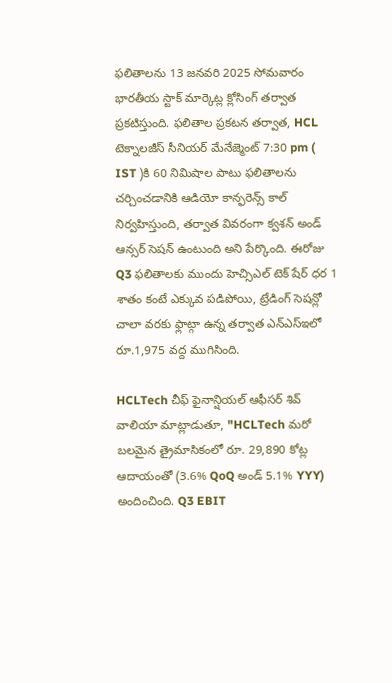ఫలితాలను 13 జనవరి 2025 సోమవారం భారతీయ స్టాక్ మార్కెట్ల క్లోసింగ్ తర్వాత ప్రకటిస్తుంది. ఫలితాల ప్రకటన తర్వాత, HCL టెక్నాలజీస్ సీనియర్ మేనేజ్మెంట్ 7:30 pm ( IST )కి 60 నిమిషాల పాటు ఫలితాలను చర్చించడానికి ఆడియో కాన్ఫరెన్స్ కాల్ నిర్వహిస్తుంది, తర్వాత వివరంగా క్వశన్ అండ్ ఆన్సర్ సెషన్ ఉంటుంది అని పేర్కొంది. ఈరోజు Q3 ఫలితాలకు ముందు హెచ్సిఎల్ టెక్ షేర్ ధర 1 శాతం కంటే ఎక్కువ పడిపోయి, ట్రేడింగ్ సెషన్లో చాలా వరకు ఫ్లాట్గా ఉన్న తర్వాత ఎన్ఎస్ఇలో రూ.1,975 వద్ద ముగిసింది.

HCLTech చీఫ్ ఫైనాన్షియల్ ఆఫీసర్ శివ్ వాలియా మాట్లాడుతూ, "HCLTech మరో బలమైన త్రైమాసికంలో రూ. 29,890 కోట్ల ఆదాయంతో (3.6% QoQ అండ్ 5.1% YYY) అందించింది. Q3 EBIT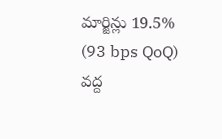మార్జిన్లు 19.5% (93 bps QoQ) వద్ద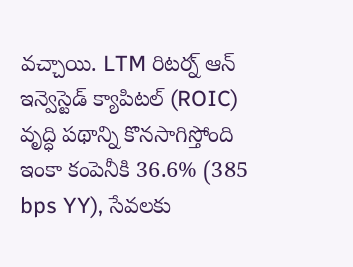వచ్చాయి. LTM రిటర్న్ ఆన్ ఇన్వెస్టెడ్ క్యాపిటల్ (ROIC) వృద్ధి పథాన్ని కొనసాగిస్తోంది ఇంకా కంపెనీకి 36.6% (385 bps YY), సేవలకు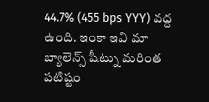44.7% (455 bps YYY) వద్ద ఉంది. ఇంకా ఇవి మా బ్యాలెన్స్ షీట్ను మరింత పటిష్టం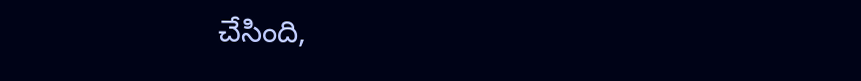చేసింది,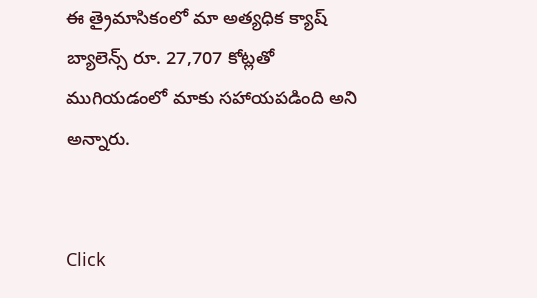ఈ త్రైమాసికంలో మా అత్యధిక క్యాష్ బ్యాలెన్స్ రూ. 27,707 కోట్లతో ముగియడంలో మాకు సహాయపడింది అని అన్నారు.


Click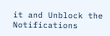it and Unblock the Notifications